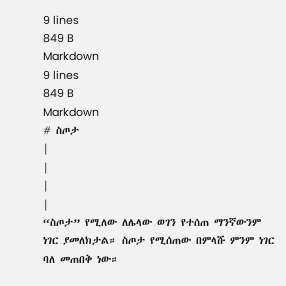9 lines
849 B
Markdown
9 lines
849 B
Markdown
# ስጦታ
|
|
|
|
“ስጦታ” የሚለው ለሌላው ወገን የተሰጠ ማንኛውንም ነገር ያመለክታል። ስጦታ የሚሰጠው በምላሹ ምንም ነገር ባለ መጠበቅ ነው።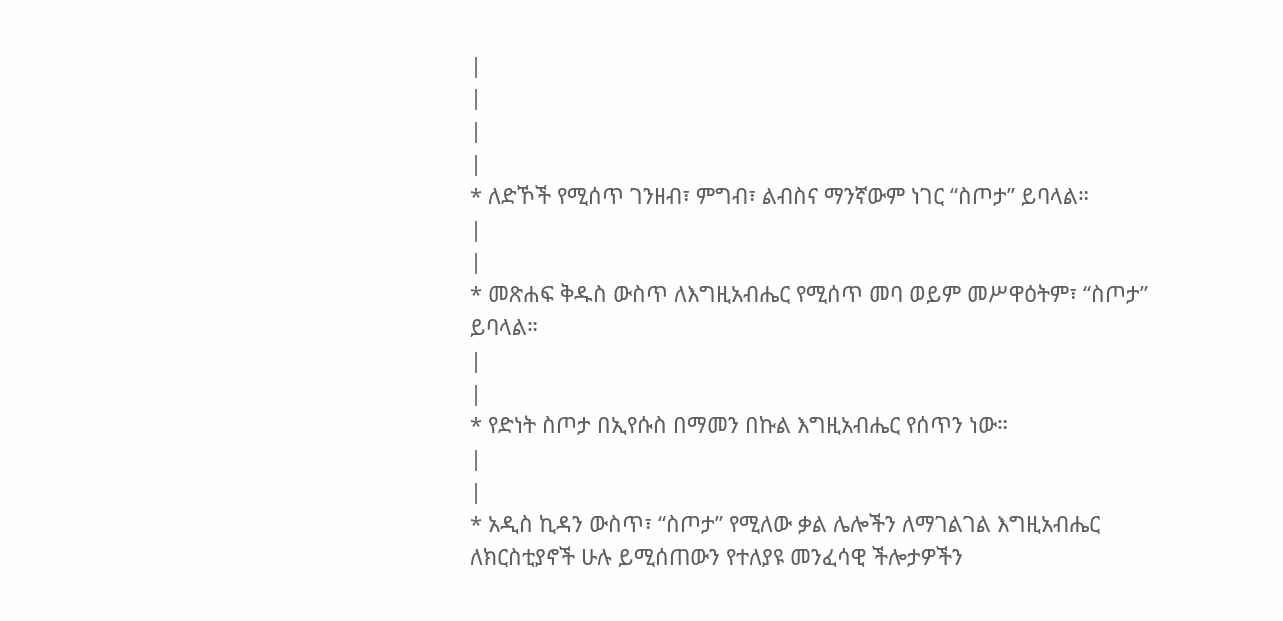|
|
|
|
* ለድኾች የሚሰጥ ገንዘብ፣ ምግብ፣ ልብስና ማንኛውም ነገር “ስጦታ” ይባላል።
|
|
* መጽሐፍ ቅዱስ ውስጥ ለእግዚአብሔር የሚሰጥ መባ ወይም መሥዋዕትም፣ “ስጦታ” ይባላል።
|
|
* የድነት ስጦታ በኢየሱስ በማመን በኩል እግዚአብሔር የሰጥን ነው።
|
|
* አዲስ ኪዳን ውስጥ፣ “ስጦታ” የሚለው ቃል ሌሎችን ለማገልገል እግዚአብሔር ለክርስቲያኖች ሁሉ ይሚሰጠውን የተለያዩ መንፈሳዊ ችሎታዎችን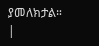ያመለክታል።
|